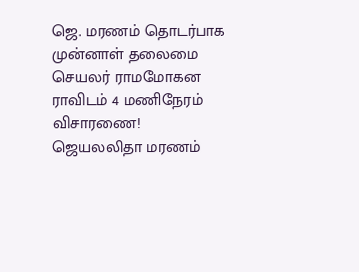ஜெ. மரணம் தொடர்பாக முன்னாள் தலைமை செயலர் ராமமோகன ராவிடம் 4 மணிநேரம் விசாரணை!
ஜெயலலிதா மரணம்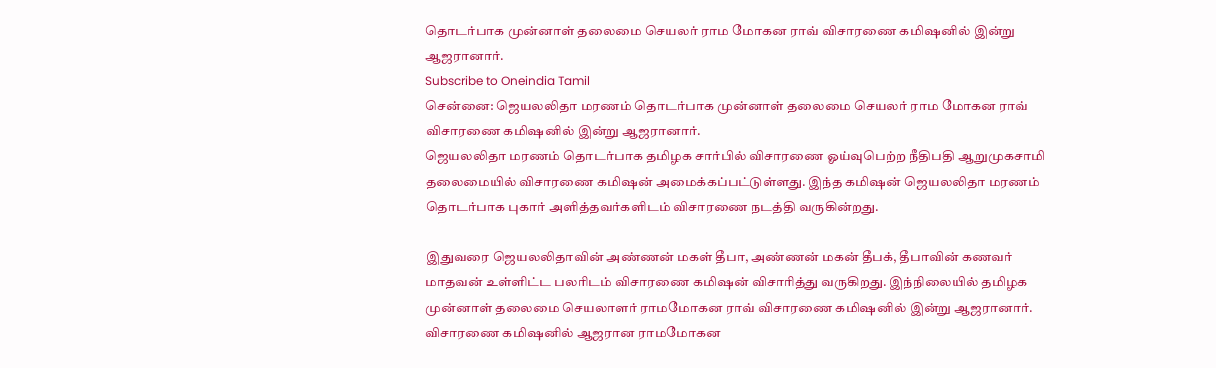தொடர்பாக முன்னாள் தலைமை செயலர் ராம மோகன ராவ் விசாரணை கமிஷனில் இன்று ஆஜரானார்.
Subscribe to Oneindia Tamil
சென்னை: ஜெயலலிதா மரணம் தொடர்பாக முன்னாள் தலைமை செயலர் ராம மோகன ராவ் விசாரணை கமிஷனில் இன்று ஆஜரானார்.
ஜெயலலிதா மரணம் தொடர்பாக தமிழக சார்பில் விசாரணை ஓய்வுபெற்ற நீதிபதி ஆறுமுகசாமி தலைமையில் விசாரணை கமிஷன் அமைக்கப்பட்டுள்ளது. இந்த கமிஷன் ஜெயலலிதா மரணம் தொடர்பாக புகார் அளித்தவர்களிடம் விசாரணை நடத்தி வருகின்றது.

இதுவரை ஜெயலலிதாவின் அண்ணன் மகள் தீபா, அண்ணன் மகன் தீபக், தீபாவின் கணவர் மாதவன் உள்ளிட்ட பலரிடம் விசாரணை கமிஷன் விசாரித்து வருகிறது. இந்நிலையில் தமிழக முன்னாள் தலைமை செயலாளர் ராமமோகன ராவ் விசாரணை கமிஷனில் இன்று ஆஜரானார்.
விசாரணை கமிஷனில் ஆஜரான ராமமோகன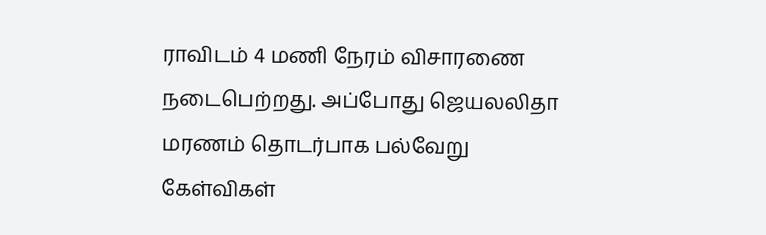ராவிடம் 4 மணி நேரம் விசாரணை நடைபெற்றது. அப்போது ஜெயலலிதா மரணம் தொடர்பாக பல்வேறு கேள்விகள்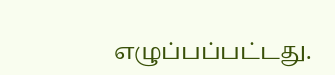எழுப்பப்பட்டது.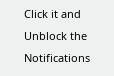Click it and Unblock the Notifications